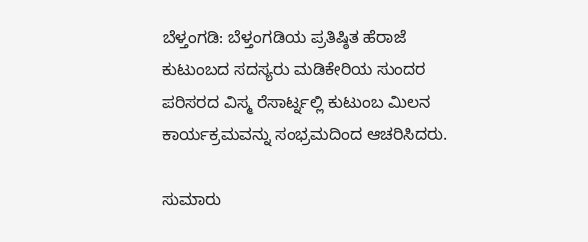ಬೆಳ್ತಂಗಡಿ: ಬೆಳ್ತಂಗಡಿಯ ಪ್ರತಿಷ್ಠಿತ ಹೆರಾಜೆ ಕುಟುಂಬದ ಸದಸ್ಯರು ಮಡಿಕೇರಿಯ ಸುಂದರ ಪರಿಸರದ ವಿಸ್ಮ ರೆಸಾರ್ಟ್ನಲ್ಲಿ ಕುಟುಂಬ ಮಿಲನ ಕಾರ್ಯಕ್ರಮವನ್ನು ಸಂಭ್ರಮದಿಂದ ಆಚರಿಸಿದರು.

ಸುಮಾರು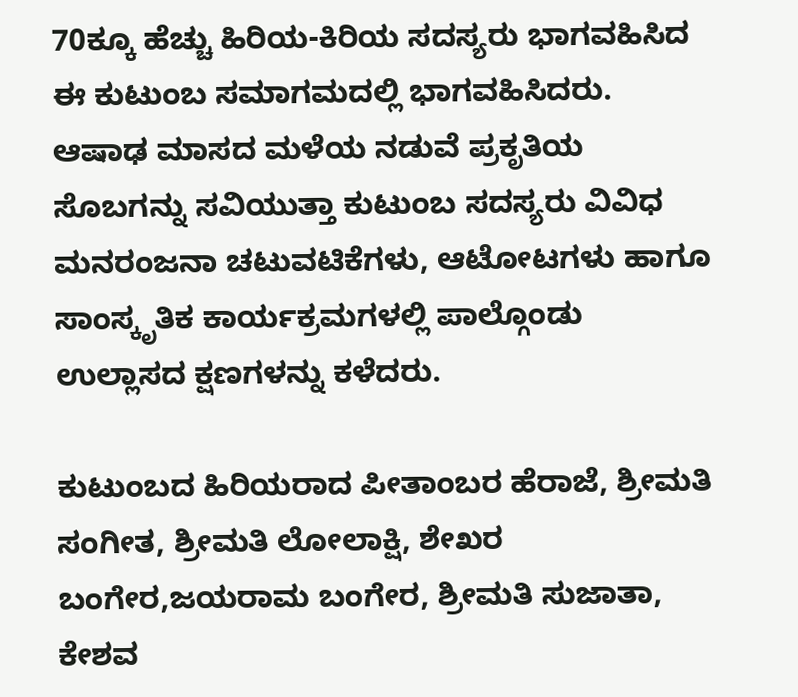70ಕ್ಕೂ ಹೆಚ್ಚು ಹಿರಿಯ-ಕಿರಿಯ ಸದಸ್ಯರು ಭಾಗವಹಿಸಿದ ಈ ಕುಟುಂಬ ಸಮಾಗಮದಲ್ಲಿ ಭಾಗವಹಿಸಿದರು.
ಆಷಾಢ ಮಾಸದ ಮಳೆಯ ನಡುವೆ ಪ್ರಕೃತಿಯ ಸೊಬಗನ್ನು ಸವಿಯುತ್ತಾ ಕುಟುಂಬ ಸದಸ್ಯರು ವಿವಿಧ ಮನರಂಜನಾ ಚಟುವಟಿಕೆಗಳು, ಆಟೋಟಗಳು ಹಾಗೂ ಸಾಂಸ್ಕೃತಿಕ ಕಾರ್ಯಕ್ರಮಗಳಲ್ಲಿ ಪಾಲ್ಗೊಂಡು ಉಲ್ಲಾಸದ ಕ್ಷಣಗಳನ್ನು ಕಳೆದರು.

ಕುಟುಂಬದ ಹಿರಿಯರಾದ ಪೀತಾಂಬರ ಹೆರಾಜೆ, ಶ್ರೀಮತಿ ಸಂಗೀತ, ಶ್ರೀಮತಿ ಲೋಲಾಕ್ಷಿ, ಶೇಖರ ಬಂಗೇರ,ಜಯರಾಮ ಬಂಗೇರ, ಶ್ರೀಮತಿ ಸುಜಾತಾ, ಕೇಶವ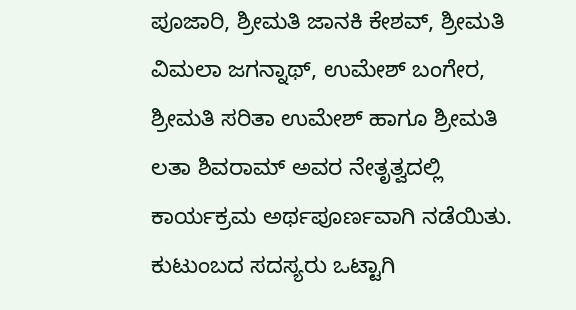ಪೂಜಾರಿ, ಶ್ರೀಮತಿ ಜಾನಕಿ ಕೇಶವ್, ಶ್ರೀಮತಿ ವಿಮಲಾ ಜಗನ್ನಾಥ್, ಉಮೇಶ್ ಬಂಗೇರ, ಶ್ರೀಮತಿ ಸರಿತಾ ಉಮೇಶ್ ಹಾಗೂ ಶ್ರೀಮತಿ ಲತಾ ಶಿವರಾಮ್ ಅವರ ನೇತೃತ್ವದಲ್ಲಿ ಕಾರ್ಯಕ್ರಮ ಅರ್ಥಪೂರ್ಣವಾಗಿ ನಡೆಯಿತು.
ಕುಟುಂಬದ ಸದಸ್ಯರು ಒಟ್ಟಾಗಿ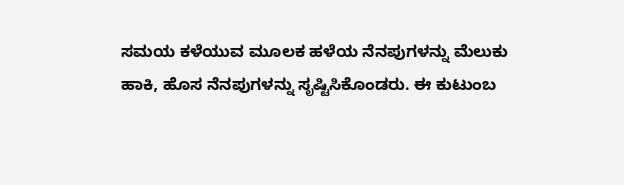ಸಮಯ ಕಳೆಯುವ ಮೂಲಕ ಹಳೆಯ ನೆನಪುಗಳನ್ನು ಮೆಲುಕು ಹಾಕಿ, ಹೊಸ ನೆನಪುಗಳನ್ನು ಸೃಷ್ಟಿಸಿಕೊಂಡರು. ಈ ಕುಟುಂಬ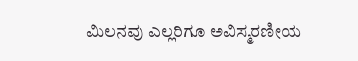ಮಿಲನವು ಎಲ್ಲರಿಗೂ ಅವಿಸ್ಮರಣೀಯ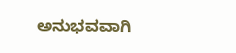ಅನುಭವವಾಗಿ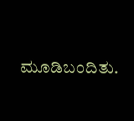ಮೂಡಿಬಂದಿತು.